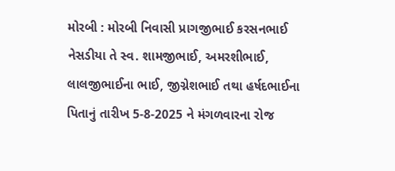મોરબી : મોરબી નિવાસી પ્રાગજીભાઈ કરસનભાઈ નેસડીયા તે સ્વ. શામજીભાઈ, અમરશીભાઈ, લાલજીભાઈના ભાઈ, જીગ્નેશભાઈ તથા હર્ષદભાઈના પિતાનું તારીખ 5-8-2025 ને મંગળવારના રોજ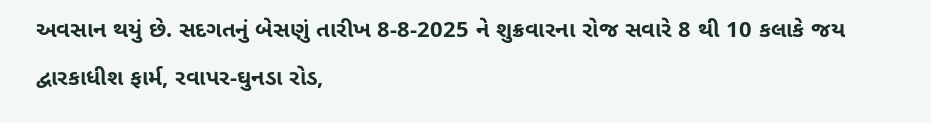અવસાન થયું છે. સદગતનું બેસણું તારીખ 8-8-2025 ને શુક્રવારના રોજ સવારે 8 થી 10 કલાકે જય દ્વારકાધીશ ફાર્મ, રવાપર-ઘુનડા રોડ,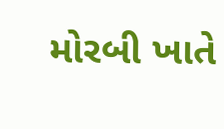મોરબી ખાતે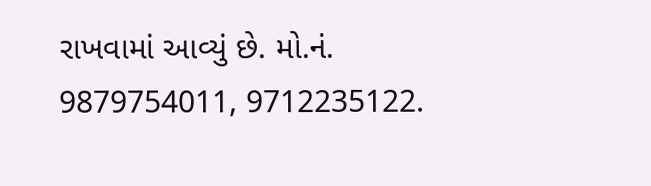રાખવામાં આવ્યું છે. મો.નં. 9879754011, 9712235122.